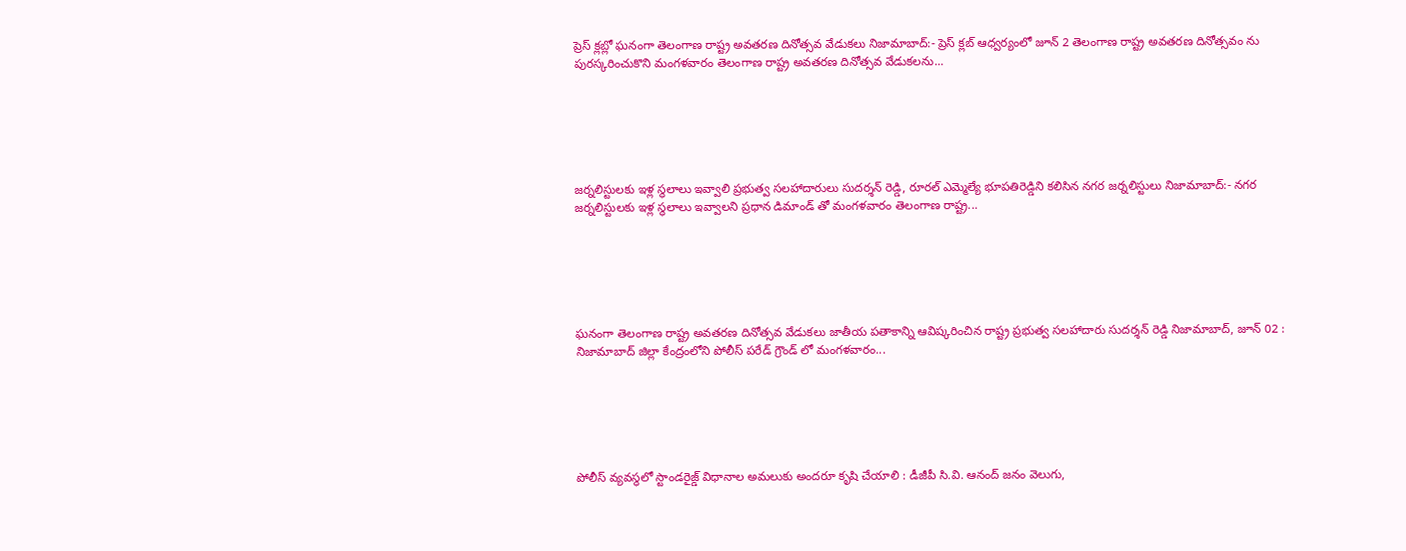ప్రెస్ క్లబ్లో ఘనంగా తెలంగాణ రాష్ట్ర అవతరణ దినోత్సవ వేడుకలు నిజామాబాద్:- ప్రెస్ క్లబ్ ఆధ్వర్యంలో జూన్ 2 తెలంగాణ రాష్ట్ర అవతరణ దినోత్సవం ను పురస్కరించుకొని మంగళవారం తెలంగాణ రాష్ట్ర అవతరణ దినోత్సవ వేడుకలను...






జర్నలిస్టులకు ఇళ్ల స్థలాలు ఇవ్వాలి ప్రభుత్వ సలహాదారులు సుదర్శన్ రెడ్డి, రూరల్ ఎమ్మెల్యే భూపతిరెడ్డిని కలిసిన నగర జర్నలిస్టులు నిజామాబాద్:- నగర జర్నలిస్టులకు ఇళ్ల స్థలాలు ఇవ్వాలని ప్రధాన డిమాండ్ తో మంగళవారం తెలంగాణ రాష్ట్ర...






ఘనంగా తెలంగాణ రాష్ట్ర అవతరణ దినోత్సవ వేడుకలు జాతీయ పతాకాన్ని ఆవిష్కరించిన రాష్ట్ర ప్రభుత్వ సలహాదారు సుదర్శన్ రెడ్డి నిజామాబాద్, జూన్ 02 : నిజామాబాద్ జిల్లా కేంద్రంలోని పోలీస్ పరేడ్ గ్రౌండ్ లో మంగళవారం...






పోలీస్ వ్యవస్థలో స్టాండరైజ్డ్ విధానాల అమలుకు అందరూ కృషి చేయాలి : డీజీపీ సి.వి. ఆనంద్ జనం వెలుగు,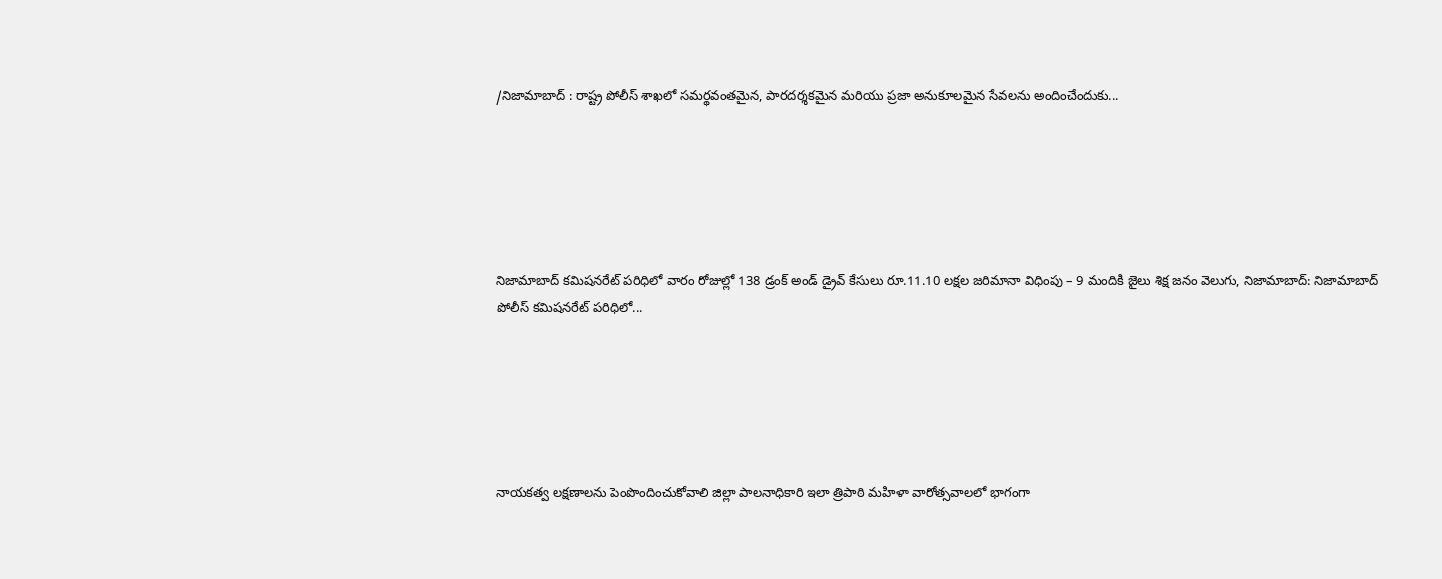/నిజామాబాద్ : రాష్ట్ర పోలీస్ శాఖలో సమర్థవంతమైన, పారదర్శకమైన మరియు ప్రజా అనుకూలమైన సేవలను అందించేందుకు...






నిజామాబాద్ కమిషనరేట్ పరిధిలో వారం రోజుల్లో 138 డ్రంక్ అండ్ డ్రైవ్ కేసులు రూ.11.10 లక్షల జరిమానా విధింపు – 9 మందికి జైలు శిక్ష జనం వెలుగు, నిజామాబాద్: నిజామాబాద్ పోలీస్ కమిషనరేట్ పరిధిలో...






నాయకత్వ లక్షణాలను పెంపొందించుకోవాలి జిల్లా పాలనాధికారి ఇలా త్రిపాఠి మహిళా వారోత్సవాలలో భాగంగా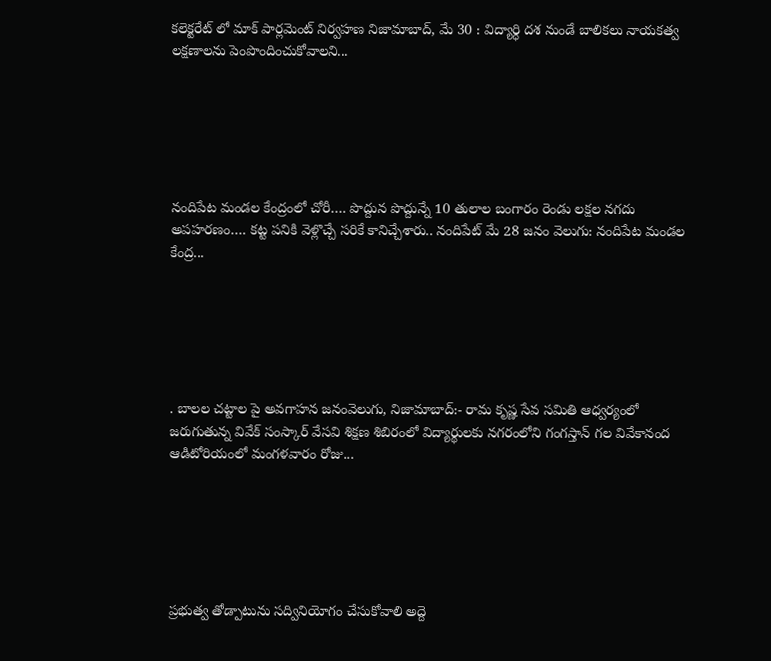కలెక్టరేట్ లో మాక్ పార్లమెంట్ నిర్వహణ నిజామాబాద్, మే 30 : విద్యార్ధి దశ నుండే బాలికలు నాయకత్వ లక్షణాలను పెంపొందించుకోవాలని...






నందిపేట మండల కేంద్రంలో చోరీ…. పొద్దున పొద్దున్నే 10 తులాల బంగారం రెండు లక్షల నగదు అపహరణం…. కట్ట పనికి వెళ్లొచ్చే సరికే కానిచ్చేశారు.. నందిపేట్ మే 28 జనం వెలుగు: నందిపేట మండల కేంద్ర...






. బాలల చట్టాల పై అవగాహన జనంవెలుగు, నిజామాబాద్:- రామ కృష్ణ సేవ సమితి ఆధ్వర్యంలో జరుగుతున్న వివేక్ సంస్కార్ వేసవి శిక్షణ శిబిరంలో విద్యార్థులకు నగరంలోని గంగస్తాన్ గల వివేకానంద ఆడిటోరియంలో మంగళవారం రోజు...






ప్రభుత్వ తోడ్పాటును సద్వినియోగం చేసుకోవాలి అద్దె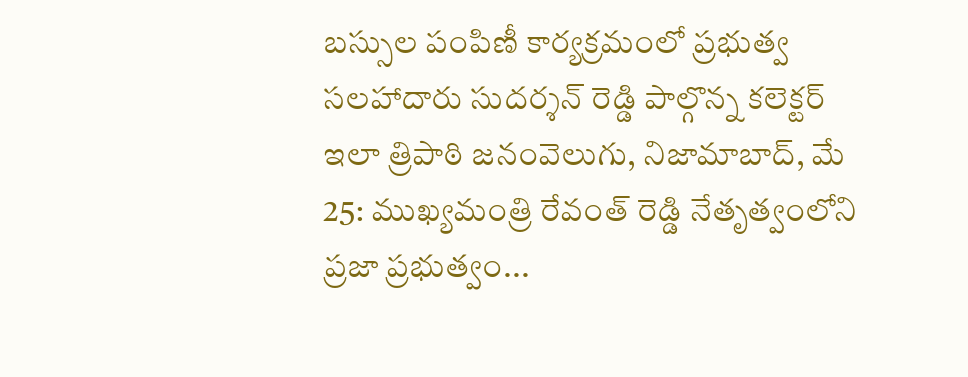బస్సుల పంపిణీ కార్యక్రమంలో ప్రభుత్వ సలహాదారు సుదర్శన్ రెడ్డి పాల్గొన్న కలెక్టర్ ఇలా త్రిపాఠి జనంవెలుగు, నిజామాబాద్, మే 25: ముఖ్యమంత్రి రేవంత్ రెడ్డి నేతృత్వంలోని ప్రజా ప్రభుత్వం...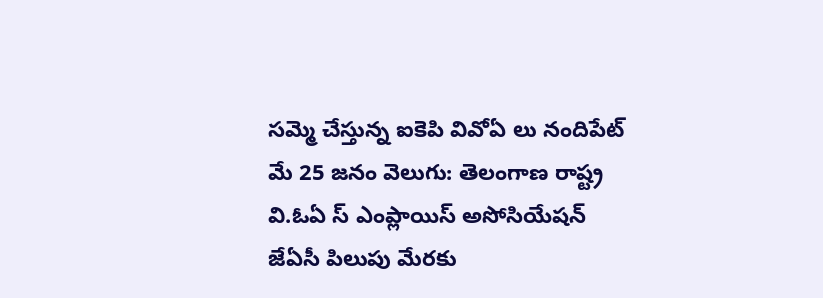సమ్మె చేస్తున్న ఐకెపి వివోఏ లు నందిపేట్ మే 25 జనం వెలుగు: తెలంగాణ రాష్ట్ర వి.ఓఏ స్ ఎంప్లాయిస్ అసోసియేషన్ జేఏసీ పిలుపు మేరకు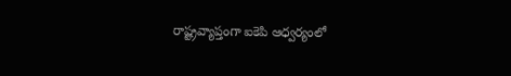రాష్ట్రవ్యాప్తంగా ఐకెపి ఆధ్వర్యంలో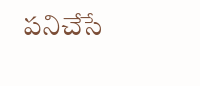పనిచేసే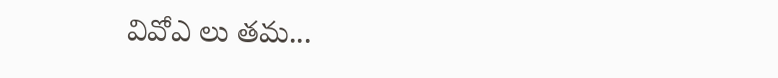వివోఎ లు తమ...